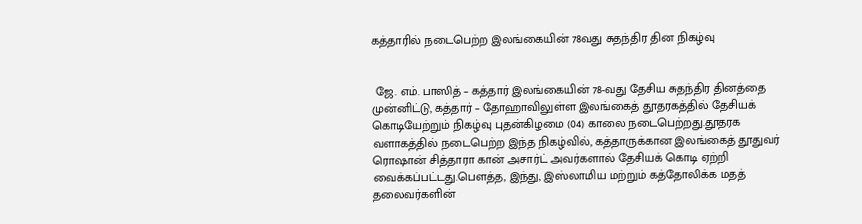கத்தாரில் நடைபெற்ற இலங்கையின் 78வது சுதந்திர தின நிகழ்வு


 ஜே. எம். பாஸித் – கத்தார் இலங்கையின் 78-வது தேசிய சுதந்திர தினத்தை முன்னிட்டு, கத்தார் – தோஹாவிலுள்ள இலங்கைத் தூதரகத்தில் தேசியக் கொடியேற்றும் நிகழ்வு புதன்கிழமை (04) காலை நடைபெற்றது.தூதரக வளாகத்தில் நடைபெற்ற இந்த நிகழ்வில், கத்தாருக்கான இலங்கைத் தூதுவர் ரொஷான் சித்தாரா கான் அசார்ட் அவர்களால் தேசியக் கொடி ஏற்றி வைக்கப்பட்டது.பௌத்த, இந்து, இஸ்லாமிய மற்றும் கத்தோலிக்க மதத் தலைவர்களின்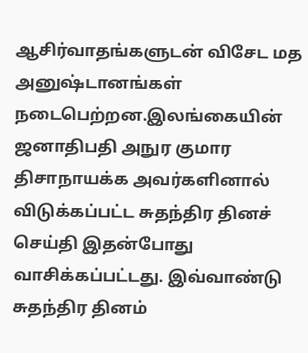ஆசிர்வாதங்களுடன் விசேட மத அனுஷ்டானங்கள் நடைபெற்றன.இலங்கையின் ஜனாதிபதி அநுர குமார திசாநாயக்க அவர்களினால் விடுக்கப்பட்ட சுதந்திர தினச் செய்தி இதன்போது வாசிக்கப்பட்டது. இவ்வாண்டு சுதந்திர தினம்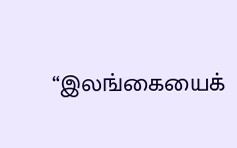“இலங்கையைக்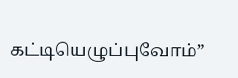கட்டியெழுப்புவோம்”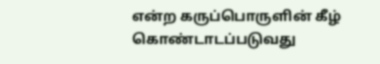என்ற கருப்பொருளின் கீழ் கொண்டாடப்படுவது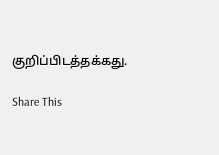குறிப்பிடத்தக்கது.

Share This